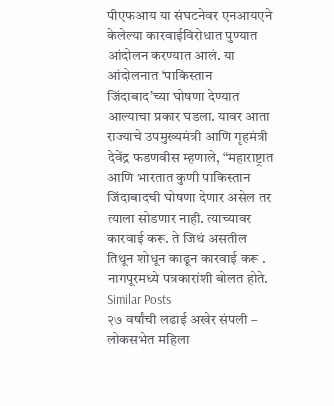पीएफआय या संघटनेवर एनआयएने केलेल्या कारवाईविरोधात पुण्यात आंदोलन करण्यात आलं. या आंदोलनात ‘पाकिस्तान जिंदाबाद’च्या घोषणा देण्यात आल्याचा प्रकार घडला. यावर आता राज्याचे उपमुख्यमंत्री आणि गृहमंत्री देवेंद्र फडणवीस म्हणाले, “महाराष्ट्रात आणि भारतात कुणी पाकिस्तान जिंदाबादची घोषणा देणार असेल तर त्याला सोडणार नाही. त्याच्यावर कारवाई करू. ते जिथं असतील तिथून शोधून काढून कारवाई करू . नागपूरमध्ये पत्रकारांशी बोलत होते.
Similar Posts
२७ वर्षांची लढाई अखेर संपली – लोकसभेत महिला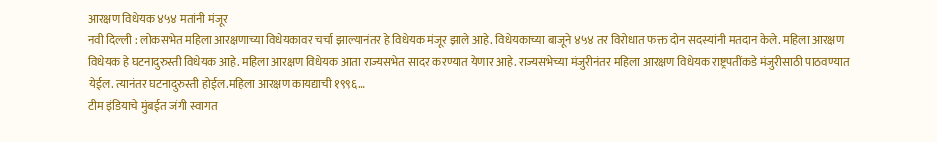आरक्षण विधेयक ४५४ मतांनी मंजूर
नवी दिल्ली : लोकसभेत महिला आरक्षणाच्या विधेयकावर चर्चा झाल्यानंतर हे विधेयक मंजूर झाले आहे. विधेयकाच्या बाजूने ४५४ तर विरोधात फक्त दोन सदस्यांनी मतदान केले. महिला आरक्षण विधेयक हे घटनादुरुस्ती विधेयक आहे. महिला आरक्षण विधेयक आता राज्यसभेत सादर करण्यात येणार आहे. राज्यसभेच्या मंजुरीनंतर महिला आरक्षण विधेयक राष्ट्रपतींकडे मंजुरीसाठी पाठवण्यात येईल. त्यानंतर घटनादुरुस्ती होईल.महिला आरक्षण कायद्याची १९९६…
टीम इंडियाचे मुंबईत जंगी स्वागत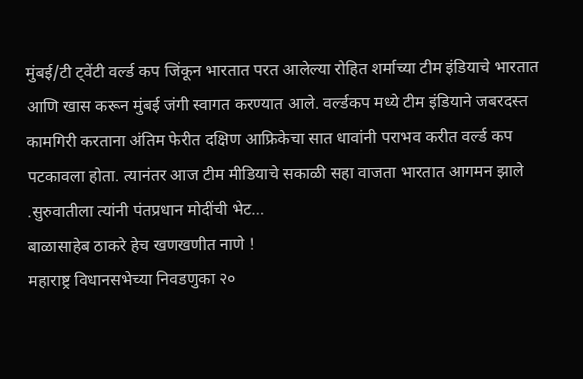मुंबई/टी ट्वेंटी वर्ल्ड कप जिंकून भारतात परत आलेल्या रोहित शर्माच्या टीम इंडियाचे भारतात आणि खास करून मुंबई जंगी स्वागत करण्यात आले. वर्ल्डकप मध्ये टीम इंडियाने जबरदस्त कामगिरी करताना अंतिम फेरीत दक्षिण आफ्रिकेचा सात धावांनी पराभव करीत वर्ल्ड कप पटकावला होता. त्यानंतर आज टीम मीडियाचे सकाळी सहा वाजता भारतात आगमन झाले .सुरुवातीला त्यांनी पंतप्रधान मोदींची भेट…
बाळासाहेब ठाकरे हेच खणखणीत नाणे !
महाराष्ट्र विधानसभेच्या निवडणुका २०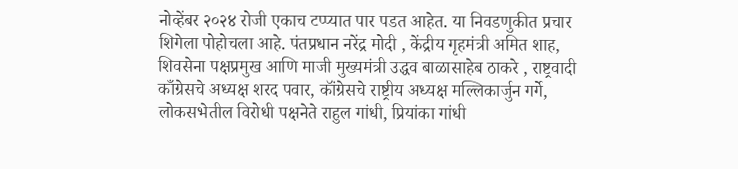नोव्हेंबर २०२४ रोजी एकाच टप्प्यात पार पडत आहेत. या निवडणुकीत प्रचार शिगेला पोहोचला आहे. पंतप्रधान नरेंद्र मोदी , केंद्रीय गृहमंत्री अमित शाह, शिवसेना पक्षप्रमुख आणि माजी मुख्यमंत्री उद्धव बाळासाहेब ठाकरे , राष्ट्रवादी काँग्रेसचे अध्यक्ष शरद पवार, कॉंग्रेसचे राष्ट्रीय अध्यक्ष मल्लिकार्जुन गर्गे, लोकसभेतील विरोधी पक्षनेते राहुल गांधी, प्रियांका गांधी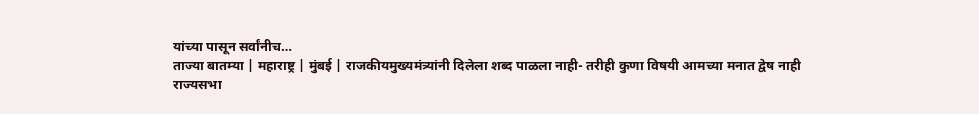यांच्या पासून सर्वांनीच…
ताज्या बातम्या | महाराष्ट्र | मुंबई | राजकीयमुख्यमंत्र्यांनी दिलेला शब्द पाळला नाही- तरीही कुणा विषयी आमच्या मनात द्वेष नाही
राज्यसभा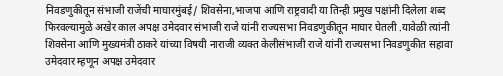निवडणुकीतून संभाजी राजेंची माघारमुंबई/ शिवसेना,भाजपा आणि राष्ट्रवादी या तिन्ही प्रमुख पक्षांनी दिलेला शब्द फिरवल्यामुळे अखेर काल अपक्ष उमेदवार संभाजी राजे यांनी राज्यसभा निवडणुकीतून माघार घेतली .यावेळी त्यांनी शिवसेना आणि मुख्यमंत्री ठाकरे यांच्या विषयी नाराजी व्यक्त केलीसंभाजी राजे यांनी राज्यसभा निवडणुकीत सहावा उमेदवार म्हणून अपक्ष उमेदवार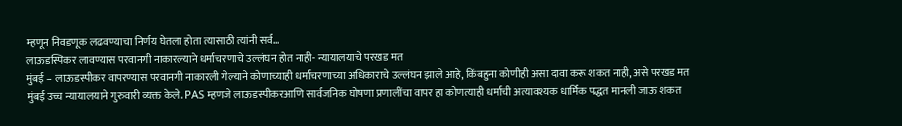म्हणून निवडणूक लढवण्याचा निर्णय घेतला होता त्यासाठी त्यांनी सर्व…
लाऊडस्पिकर लावण्यास परवानगी नाकारल्याने धर्माचरणाचे उल्लंघन होत नाही- न्यायालयाचे परखड मत
मुंबई – लाऊडस्पीकर वापरण्यास परवानगी नाकारली गेल्याने कोणाच्याही धर्माचरणाच्या अधिकाराचे उल्लंघन झाले आहे, किंबहुना कोणीही असा दावा करू शकत नाही, असे परखड मत मुंबई उच्च न्यायालयाने गुरुवारी व्यक्त केले. PAS म्हणजे लाऊडस्पीकरआणि सार्वजनिक घोषणा प्रणालींचा वापर हा कोणत्याही धर्माची अत्यावश्यक धार्मिक पद्धत मानली जाऊ शकत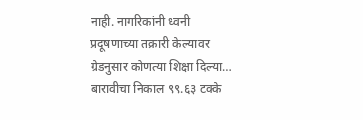नाही. नागरिकांनी ध्वनी प्रदूषणाच्या तक्रारी केल्यावर ग्रेडनुसार कोणत्या शिक्षा दिल्या…
बारावीचा निकाल ९९.६३ टक्के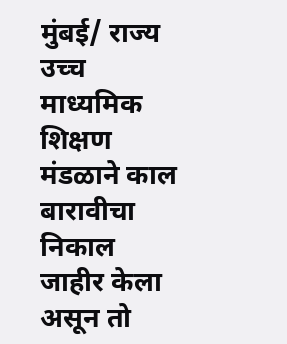मुंबई/ राज्य उच्च माध्यमिक शिक्षण मंडळाने काल बारावीचा निकाल जाहीर केला असून तो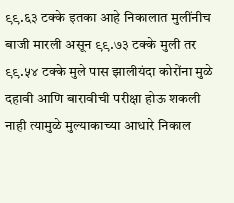९९.६३ टक्के इतका आहे निकालात मुलींनीच बाजी मारली असून ९९.७३ टक्के मुली तर ९९.५४ टक्के मुले पास झालीयंदा कोरोंना मुळे दहावी आणि बारावीची परीक्षा होऊ शकली नाही त्यामुळे मुल्याकाच्या आधारे निकाल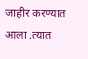जाहीर करण्यात आला .त्यात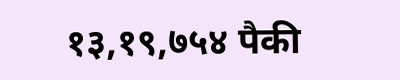१३,१९,७५४ पैकी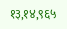१३,१४,९६५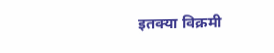इतक्या विक्रमी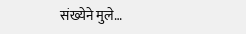संख्येने मुले…